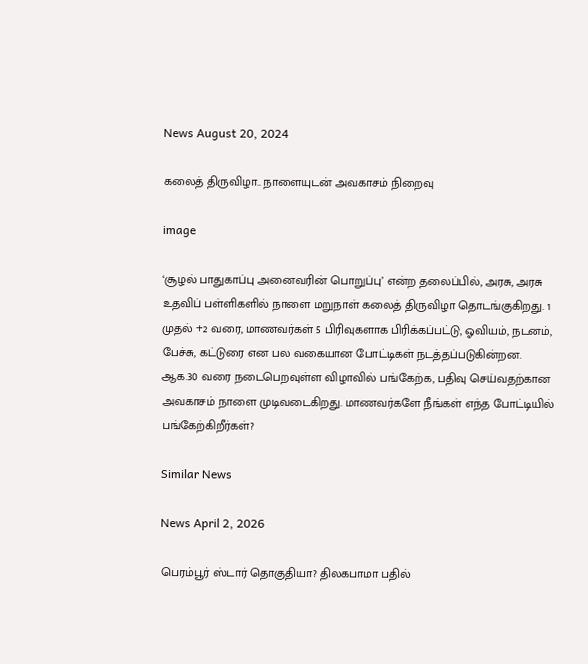News August 20, 2024

கலைத் திருவிழா.. நாளையுடன் அவகாசம் நிறைவு

image

‘சூழல்‌ பாதுகாப்பு அனைவரின்‌ பொறுப்பு’ என்ற தலைப்பில், அரசு, அரசு உதவிப் பள்ளிகளில் நாளை மறுநாள் கலைத் திருவிழா தொடங்குகிறது. 1 முதல் +2 வரை, மாணவர்கள் 5 பிரிவுகளாக பிரிக்கப்பட்டு, ஓவியம், நடனம், பேச்சு, கட்டுரை என பல வகையான போட்டிகள் நடத்தப்படுகின்றன. ஆக.30 வரை நடைபெறவுள்ள விழாவில் பங்கேற்க, பதிவு செய்வதற்கான அவகாசம் நாளை முடிவடைகிறது. மாணவர்களே நீங்கள் எந்த போட்டியில் பங்கேற்கிறீர்கள்?

Similar News

News April 2, 2026

பெரம்பூர் ஸ்டார் தொகுதியா? திலகபாமா பதில்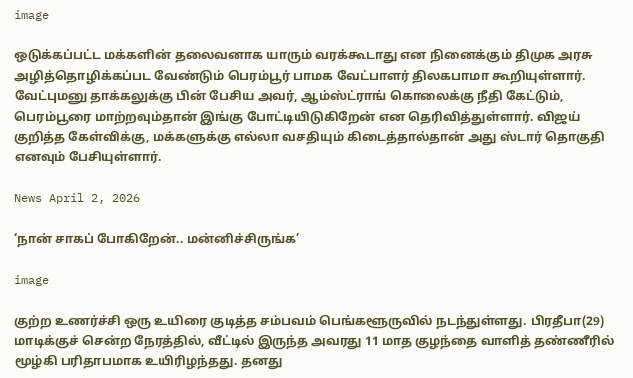image

ஒடுக்கப்பட்ட மக்களின் தலைவனாக யாரும் வரக்கூடாது என நினைக்கும் திமுக அரசு அழித்தொழிக்கப்பட வேண்டும் பெரம்பூர் பாமக வேட்பாளர் திலகபாமா கூறியுள்ளார். வேட்புமனு தாக்கலுக்கு பின் பேசிய அவர், ஆம்ஸ்ட்ராங் கொலைக்கு நீதி கேட்டும், பெரம்பூரை மாற்றவும்தான் இங்கு போட்டியிடுகிறேன் என தெரிவித்துள்ளார். விஜய் குறித்த கேள்விக்கு, மக்களுக்கு எல்லா வசதியும் கிடைத்தால்தான் அது ஸ்டார் தொகுதி எனவும் பேசியுள்ளார்.

News April 2, 2026

‘நான் சாகப் போகிறேன்.. மன்னிச்சிருங்க’

image

குற்ற உணர்ச்சி ஒரு உயிரை குடித்த சம்பவம் பெங்களூருவில் நடந்துள்ளது. பிரதீபா(29) மாடிக்குச் சென்ற நேரத்தில், வீட்டில் இருந்த அவரது 11 மாத குழந்தை வாளித் தண்ணீரில் மூழ்கி பரிதாபமாக உயிரிழந்தது. தனது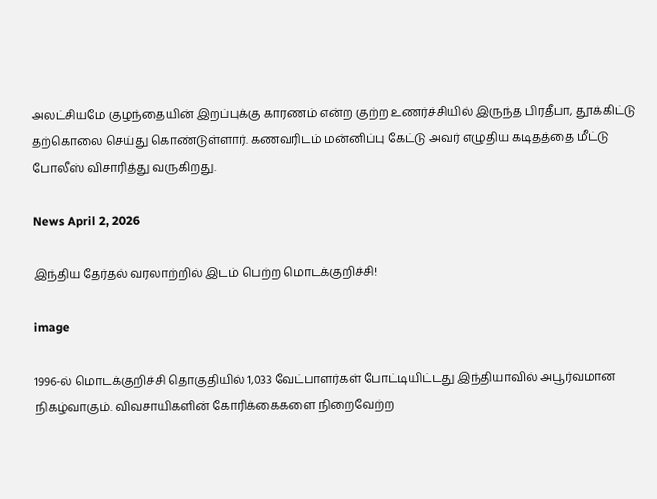அலட்சியமே குழந்தையின் இறப்புக்கு காரணம் என்ற குற்ற உணர்ச்சியில் இருந்த பிரதீபா, தூக்கிட்டு தற்கொலை செய்து கொண்டுள்ளார். கணவரிடம் மன்னிப்பு கேட்டு அவர் எழுதிய கடிதத்தை மீட்டு போலீஸ் விசாரித்து வருகிறது.

News April 2, 2026

இந்திய தேர்தல் வரலாற்றில் இடம் பெற்ற மொடக்குறிச்சி!

image

1996-ல் மொடக்குறிச்சி தொகுதியில் 1,033 வேட்பாளர்கள் போட்டியிட்டது இந்தியாவில் அபூர்வமான நிகழ்வாகும். விவசாயிகளின் கோரிக்கைகளை நிறைவேற்ற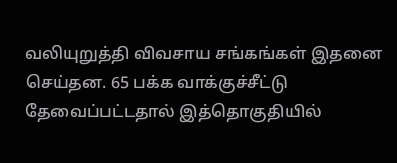வலியுறுத்தி விவசாய சங்கங்கள் இதனை செய்தன. 65 பக்க வாக்குச்சீட்டு தேவைப்பட்டதால் இத்தொகுதியில்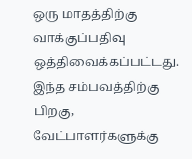ஒரு மாதத்திற்கு வாக்குப்பதிவு ஒத்திவைக்கப்பட்டது. இந்த சம்பவத்திற்கு பிறகு, வேட்பாளர்களுக்கு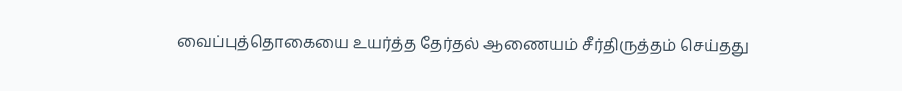வைப்புத்தொகையை உயர்த்த தேர்தல் ஆணையம் சீர்திருத்தம் செய்தது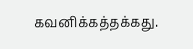கவனிக்கத்தக்கது.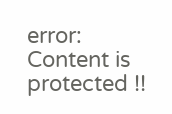error: Content is protected !!